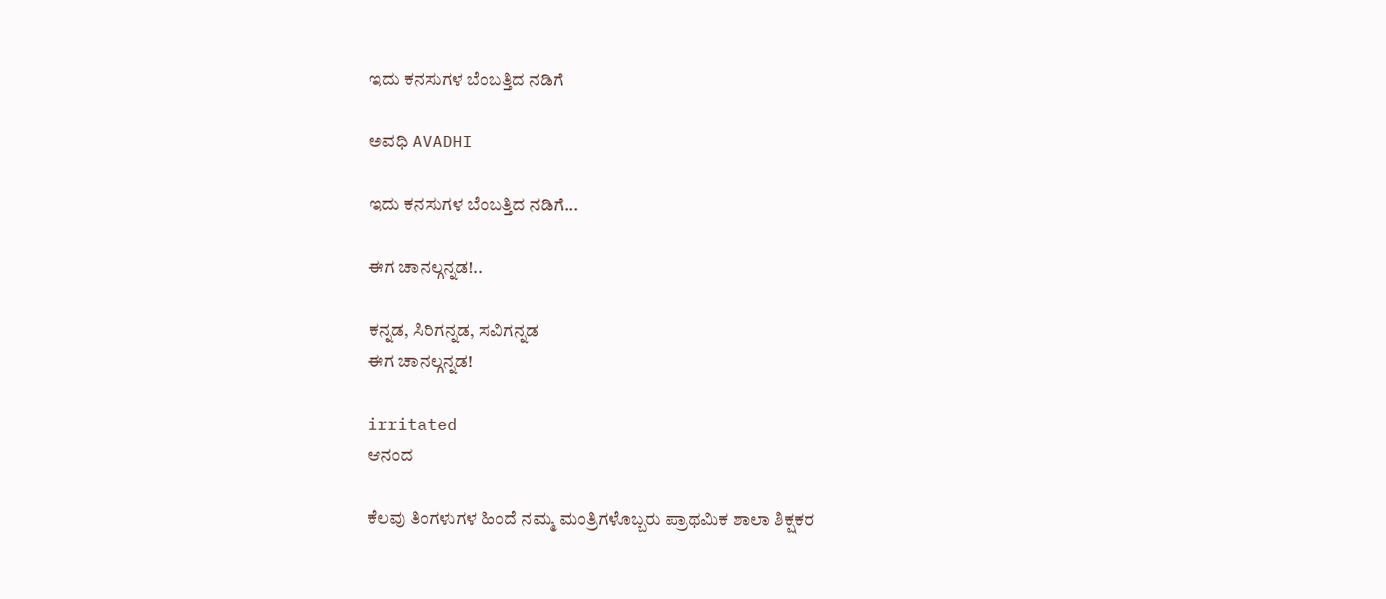ಇದು ಕನಸುಗಳ ಬೆಂಬತ್ತಿದ ನಡಿಗೆ‍

ಅವಧಿ AVADHI

ಇದು ಕನಸುಗಳ ಬೆಂಬತ್ತಿದ ನಡಿಗೆ...

ಈಗ ಚಾನಲ್ಗನ್ನಡ!..

ಕನ್ನಡ, ಸಿರಿಗನ್ನಡ, ಸವಿಗನ್ನಡ
ಈಗ ಚಾನಲ್ಗನ್ನಡ!

irritated
ಆನಂದ

ಕೆಲವು ತಿಂಗಳುಗಳ ಹಿಂದೆ ನಮ್ಮ ಮಂತ್ರಿಗಳೊಬ್ಬರು ಪ್ರಾಥಮಿಕ ಶಾಲಾ ಶಿಕ್ಷಕರ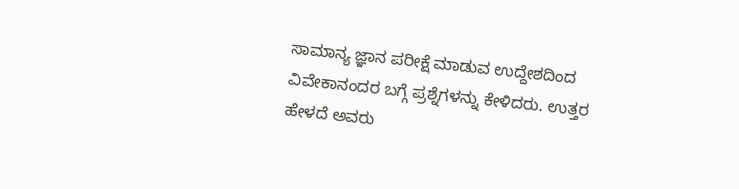ಸಾಮಾನ್ಯ ಜ್ಞಾನ ಪರೀಕ್ಷೆ ಮಾಡುವ ಉದ್ದೇಶದಿಂದ ವಿವೇಕಾನಂದರ ಬಗ್ಗೆ ಪ್ರಶ್ನೆಗಳನ್ನು ಕೇಳಿದರು. ಉತ್ತರ ಹೇಳದೆ ಅವರು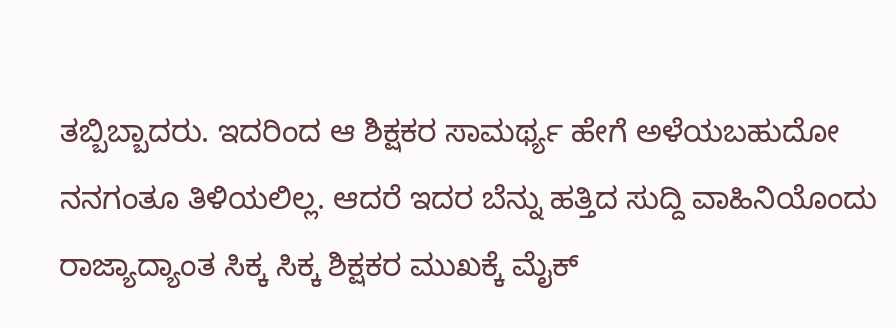ತಬ್ಬಿಬ್ಬಾದರು. ಇದರಿಂದ ಆ ಶಿಕ್ಷಕರ ಸಾಮರ್ಥ್ಯ ಹೇಗೆ ಅಳೆಯಬಹುದೋ ನನಗಂತೂ ತಿಳಿಯಲಿಲ್ಲ. ಆದರೆ ಇದರ ಬೆನ್ನು ಹತ್ತಿದ ಸುದ್ದಿ ವಾಹಿನಿಯೊಂದು ರಾಜ್ಯಾದ್ಯಾಂತ ಸಿಕ್ಕ ಸಿಕ್ಕ ಶಿಕ್ಷಕರ ಮುಖಕ್ಕೆ ಮೈಕ್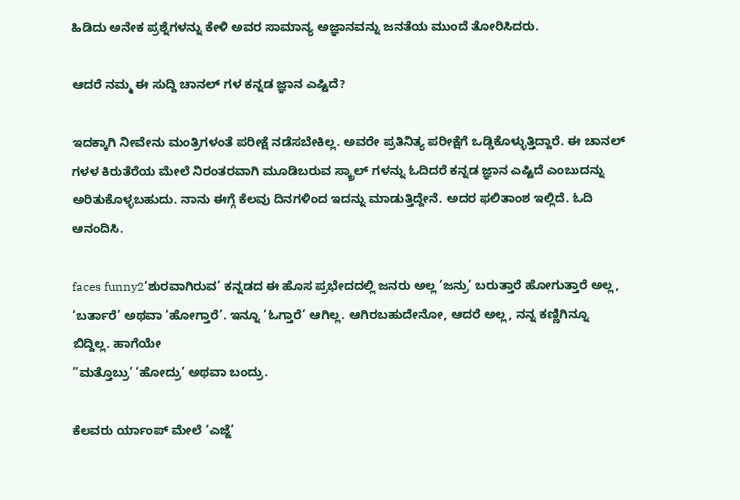ಹಿಡಿದು ಅನೇಕ ಪ್ರಶ್ನೆಗಳನ್ನು ಕೇಳಿ ಅವರ ಸಾಮಾನ್ಯ ಅಜ್ಞಾನವನ್ನು ಜನತೆಯ ಮುಂದೆ ತೋರಿಸಿದರು.

ಆದರೆ ನಮ್ಮ ಈ ಸುದ್ದಿ ಚಾನಲ್ ಗಳ ಕನ್ನಡ ಜ್ಞಾನ ಎಷ್ಟಿದೆ?

ಇದಕ್ಕಾಗಿ ನೀವೇನು ಮಂತ್ರಿಗಳಂತೆ ಪರೀಕ್ಷೆ ನಡೆಸಬೇಕಿಲ್ಲ. ಅವರೇ ಪ್ರತಿನಿತ್ಯ ಪರೀಕ್ಷೆಗೆ ಒಡ್ಡಿಕೊಳ್ಳುತ್ತಿದ್ದಾರೆ. ಈ ಚಾನಲ್ ಗಳಳ ಕಿರುತೆರೆಯ ಮೇಲೆ ನಿರಂತರವಾಗಿ ಮೂಡಿಬರುವ ಸ್ಕ್ರಾಲ್ ಗಳನ್ನು ಓದಿದರೆ ಕನ್ನಡ ಜ್ಞಾನ ಎಷ್ಟಿದೆ ಎಂಬುದನ್ನು ಅರಿತುಕೊಳ್ಳಬಹುದು. ನಾನು ಈಗ್ಗೆ ಕೆಲವು ದಿನಗಳಿಂದ ಇದನ್ನು ಮಾಡುತ್ತಿದ್ದೇನೆ. ಅದರ ಫಲಿತಾಂಶ ಇಲ್ಲಿದೆ. ಓದಿ ಆನಂದಿಸಿ.

faces funny2‘ಶುರವಾಗಿರುವ’ ಕನ್ನಡದ ಈ ಹೊಸ ಪ್ರಭೇದದಲ್ಲಿ ಜನರು ಅಲ್ಲ ‘ಜನ್ರು’ ಬರುತ್ತಾರೆ ಹೋಗುತ್ತಾರೆ ಅಲ್ಲ, ‘ಬರ್ತಾರೆ’ ಅಥವಾ ‘ಹೋಗ್ತಾರೆ’. ಇನ್ನೂ ‘ಓಗ್ತಾರೆ’ ಆಗಿಲ್ಲ. ಆಗಿರಬಹುದೇನೋ, ಆದರೆ ಅಲ್ಲ, ನನ್ನ ಕಣ್ಣಿಗಿನ್ನೂ ಬಿದ್ದಿಲ್ಲ. ಹಾಗೆಯೇ
”ಮತ್ತೊಬ್ರು’ ‘ಹೋದ್ರು’ ಅಥವಾ ಬಂದ್ರು.

ಕೆಲವರು ರ್ಯಾಂಪ್ ಮೇಲೆ ‘ಎಜ್ಜೆ’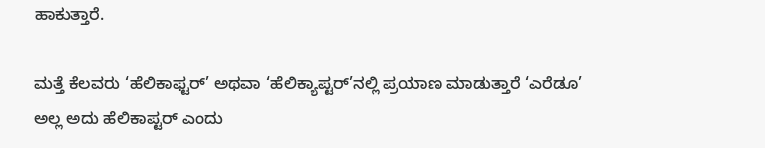ಹಾಕುತ್ತಾರೆ.

ಮತ್ತೆ ಕೆಲವರು ‘ಹೆಲಿಕಾಫ್ಟರ್’ ಅಥವಾ ‘ಹೆಲಿಕ್ಯಾಪ್ಟರ್’ನಲ್ಲಿ ಪ್ರಯಾಣ ಮಾಡುತ್ತಾರೆ ‘ಎರೆಡೂ’ ಅಲ್ಲ ಅದು ಹೆಲಿಕಾಪ್ಟರ್ ಎಂದು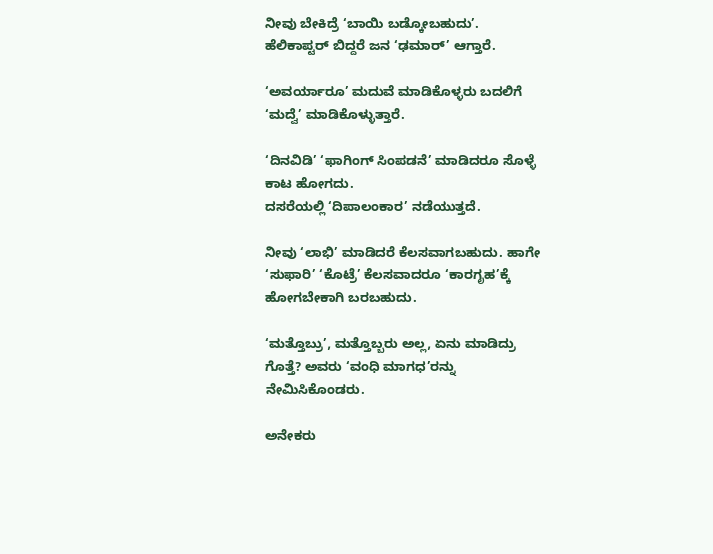ನೀವು ಬೇಕಿದ್ರೆ ‘ಬಾಯಿ ಬಡ್ಕೋಬಹುದು’.
ಹೆಲಿಕಾಪ್ಟರ್ ಬಿದ್ದರೆ ಜನ ‘ಢಮಾರ್’ ಆಗ್ತಾರೆ.

‘ಅವರ್ಯಾರೂ’ ಮದುವೆ ಮಾಡಿಕೊಳ್ಳರು ಬದಲಿಗೆ ‘ಮದ್ವೆ’ ಮಾಡಿಕೊಳ್ಳುತ್ತಾರೆ.

‘ದಿನವಿಡಿ’ ‘ಫಾಗಿಂಗ್ ಸಿಂಪಡನೆ’ ಮಾಡಿದರೂ ಸೊಳ್ಳೆ ಕಾಟ ಹೋಗದು.
ದಸರೆಯಲ್ಲಿ ‘ದಿಪಾಲಂಕಾರ’ ನಡೆಯುತ್ತದೆ.

ನೀವು ‘ಲಾಭಿ’ ಮಾಡಿದರೆ ಕೆಲಸವಾಗಬಹುದು. ಹಾಗೇ ‘ಸುಫಾರಿ’ ‘ಕೊಟ್ರೆ’ ಕೆಲಸವಾದರೂ ‘ಕಾರಗೃಹ’ಕ್ಕೆ ಹೋಗಬೇಕಾಗಿ ಬರಬಹುದು.

‘ಮತ್ತೊಬ್ರು’, ಮತ್ತೊಬ್ಬರು ಅಲ್ಲ, ಏನು ಮಾಡಿದ್ರು ಗೊತ್ತೆ? ಅವರು ‘ವಂಧಿ ಮಾಗಧ’ರನ್ನು ನೇಮಿಸಿಕೊಂಡರು.

ಅನೇಕರು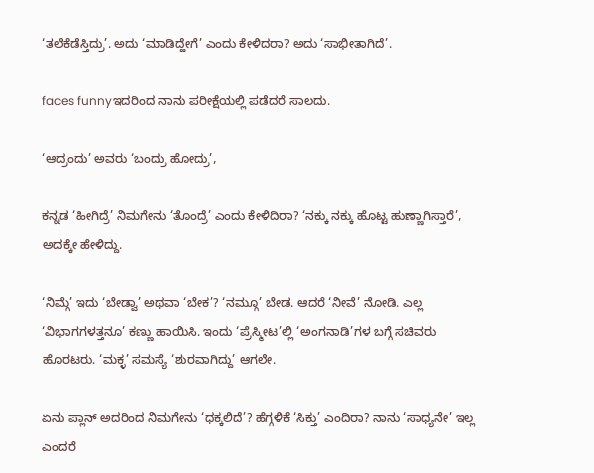‘ತಲೆಕೆಡೆಸ್ತಿದ್ರು’. ಅದು ‘ಮಾಡಿದ್ಹೇಗೆ’ ಎಂದು ಕೇಳಿದರಾ? ಅದು ‘ಸಾಭೀತಾಗಿದೆ’.

faces funnyಇದರಿಂದ ನಾನು ಪರೀಕ್ಷೆಯಲ್ಲಿ ಪಡೆದರೆ ಸಾಲದು.

‘ಆದ್ರಂದು’ ಅವರು ‘ಬಂದ್ರು ಹೋದ್ರು’,

ಕನ್ನಡ ‘ಹೀಗಿದ್ರೆ’ ನಿಮಗೇನು ‘ತೊಂದ್ರೆ’ ಎಂದು ಕೇಳಿದಿರಾ? ‘ನಕ್ಕು ನಕ್ಕು ಹೊಟ್ಟ ಹುಣ್ಣಾಗಿಸ್ತಾರೆ’, ಅದಕ್ಕೇ ಹೇಳಿದ್ದು.

‘ನಿಮ್ಗೆ’ ಇದು ‘ಬೇಡ್ವಾ’ ಅಥವಾ ‘ಬೇಕ’? ‘ನಮ್ಗೂ’ ಬೇಡ. ಆದರೆ ‘ನೀವೆ’ ನೋಡಿ. ಎಲ್ಲ ‘ವಿಭಾಗಗಳತ್ತನೂ’ ಕಣ್ಣು ಹಾಯಿಸಿ. ಇಂದು ‘ಪ್ರೆಸ್ಮೀಟ’ಲ್ಲಿ ‘ಅಂಗನಾಡಿ’ಗಳ ಬಗ್ಗೆ ಸಚಿವರು ಹೊರಟರು. ‘ಮಕ್ಳ’ ಸಮಸ್ಯೆ ‘ಶುರವಾಗಿದ್ದು’ ಆಗಲೇ.

ಏನು ಪ್ಲಾನ್ ಅದರಿಂದ ನಿಮಗೇನು ‘ಧಕ್ಕಲಿದೆ’? ಹೆಗ್ಗಳಿಕೆ ‘ಸಿಕ್ತು’ ಎಂದಿರಾ? ನಾನು ‘ಸಾಧ್ಯನೇ’ ಇಲ್ಲ ಎಂದರೆ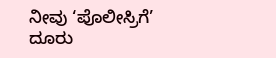ನೀವು ‘ಪೊಲೀಸ್ರಿಗೆ’ ದೂರು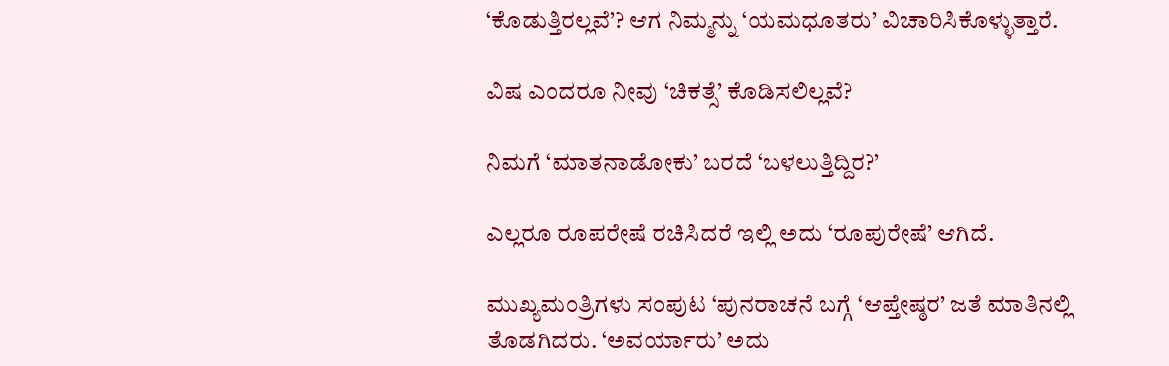‘ಕೊಡುತ್ತಿರಲ್ಲವೆ’? ಆಗ ನಿಮ್ಮನ್ನು ‘ಯಮಧೂತರು’ ವಿಚಾರಿಸಿಕೊಳ್ಳುತ್ತಾರೆ.

ವಿಷ ಎಂದರೂ ನೀವು ‘ಚಿಕತ್ಸೆ’ ಕೊಡಿಸಲಿಲ್ಲವೆ?

ನಿಮಗೆ ‘ಮಾತನಾಡೋಕು’ ಬರದೆ ‘ಬಳಲುತ್ತಿದ್ದಿರ?’

ಎಲ್ಲರೂ ರೂಪರೇಷೆ ರಚಿಸಿದರೆ ಇಲ್ಲಿ ಅದು ‘ರೂಪುರೇಷೆ’ ಆಗಿದೆ.

ಮುಖ್ಯಮಂತ್ರಿಗಳು ಸಂಪುಟ ‘ಪುನರಾಚನೆ ಬಗ್ಗೆ ‘ಆಪ್ತೇಷ್ಠರ’ ಜತೆ ಮಾತಿನಲ್ಲಿ ತೊಡಗಿದರು. ‘ಅವರ್ಯಾರು’ ಅದು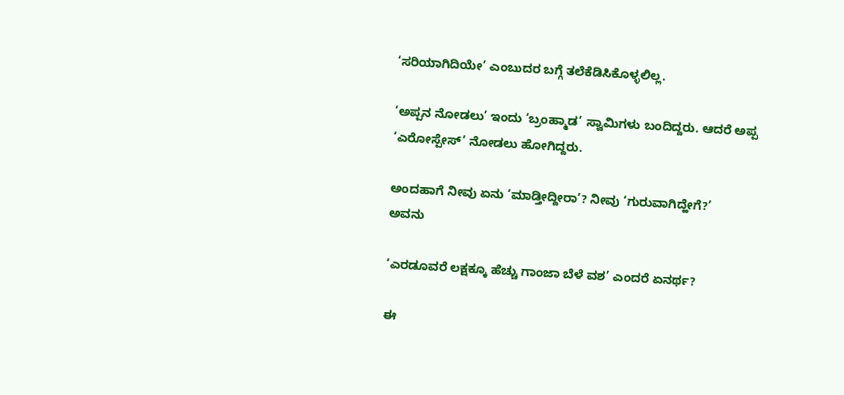‘ಸರಿಯಾಗಿದಿಯೇ’ ಎಂಬುದರ ಬಗ್ಗೆ ತಲೆಕೆಡಿಸಿಕೊಳ್ಳಲಿಲ್ಲ.

‘ಅಪ್ಪನ ನೋಡಲು’ ಇಂದು ‘ಬ್ರಂಹ್ಮಾಡ’ ಸ್ವಾಮಿಗಳು ಬಂದಿದ್ದರು. ಆದರೆ ಅಪ್ಪ ‘ಎರೋಸ್ಪೇಸ್’ ನೋಡಲು ಹೋಗಿದ್ದರು.

ಅಂದಹಾಗೆ ನೀವು ಏನು ‘ಮಾಡ್ತೀದ್ದೀರಾ’? ನೀವು ‘ಗುರುವಾಗಿದ್ಹೇಗೆ?’
ಅವನು

‘ಎರಡೂವರೆ ಲಕ್ಷಕ್ಕೂ ಹೆಚ್ಚು ಗಾಂಜಾ ಬೆಳೆ ವಶ’ ಎಂದರೆ ಏನರ್ಥ?

ಈ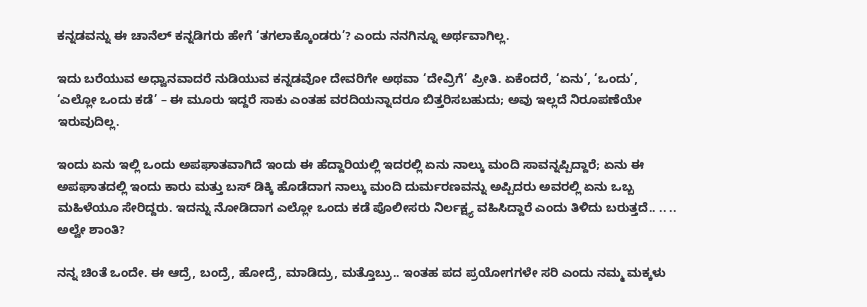ಕನ್ನಡವನ್ನು ಈ ಚಾನೆಲ್ ಕನ್ನಡಿಗರು ಹೇಗೆ ‘ತಗಲಾಕ್ಕೊಂಡರು’? ಎಂದು ನನಗಿನ್ನೂ ಅರ್ಥವಾಗಿಲ್ಲ.

ಇದು ಬರೆಯುವ ಅಧ್ವಾನವಾದರೆ ನುಡಿಯುವ ಕನ್ನಡವೋ ದೇವರಿಗೇ ಅಥವಾ ‘ದೇವ್ರಿಗೆ’ ಪ್ರೀತಿ. ಏಕೆಂದರೆ, ‘ಏನು’, ‘ಒಂದು’, ‘ಎಲ್ಲೋ ಒಂದು ಕಡೆ’ – ಈ ಮೂರು ಇದ್ದರೆ ಸಾಕು ಎಂತಹ ವರದಿಯನ್ನಾದರೂ ಬಿತ್ತರಿಸಬಹುದು; ಅವು ಇಲ್ಲದೆ ನಿರೂಪಣೆಯೇ ಇರುವುದಿಲ್ಲ.

ಇಂದು ಏನು ಇಲ್ಲಿ ಒಂದು ಅಪಘಾತವಾಗಿದೆ ಇಂದು ಈ ಹೆದ್ದಾರಿಯಲ್ಲಿ ಇದರಲ್ಲಿ ಏನು ನಾಲ್ಕು ಮಂದಿ ಸಾವನ್ನಪ್ಪಿದ್ದಾರೆ; ಏನು ಈ ಅಪಘಾತದಲ್ಲಿ ಇಂದು ಕಾರು ಮತ್ತು ಬಸ್ ಡಿಕ್ಕಿ ಹೊಡೆದಾಗ ನಾಲ್ಕು ಮಂದಿ ದುರ್ಮರಣವನ್ನು ಅಪ್ಪಿದರು ಅವರಲ್ಲಿ ಏನು ಒಬ್ಬ ಮಹಿಳೆಯೂ ಸೇರಿದ್ದರು. ಇದನ್ನು ನೋಡಿದಾಗ ಎಲ್ಲೋ ಒಂದು ಕಡೆ ಪೊಲೀಸರು ನಿರ್ಲಕ್ಷ್ಯ ವಹಿಸಿದ್ದಾರೆ ಎಂದು ತಿಳಿದು ಬರುತ್ತದೆ.. .. ..
ಅಲ್ವೇ ಶಾಂತಿ?

ನನ್ನ ಚಿಂತೆ ಒಂದೇ. ಈ ಆದ್ರೆ, ಬಂದ್ರೆ, ಹೋದ್ರೆ, ಮಾಡಿದ್ರು, ಮತ್ತೊಬ್ರು.. ಇಂತಹ ಪದ ಪ್ರಯೋಗಗಳೇ ಸರಿ ಎಂದು ನಮ್ಮ ಮಕ್ಕಳು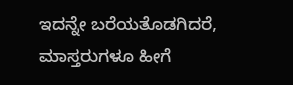ಇದನ್ನೇ ಬರೆಯತೊಡಗಿದರೆ, ಮಾಸ್ತರುಗಳೂ ಹೀಗೆ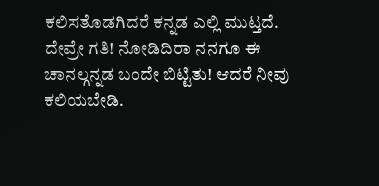ಕಲಿಸತೊಡಗಿದರೆ ಕನ್ನಡ ಎಲ್ಲಿ ಮುಟ್ತದೆ. ದೇವ್ರೇ ಗತಿ! ನೋಡಿದಿರಾ ನನಗೂ ಈ ಚಾನಲ್ಗನ್ನಡ ಬಂದೇ ಬಿಟ್ಟಿತು! ಆದರೆ ನೀವು ಕಲಿಯಬೇಡಿ.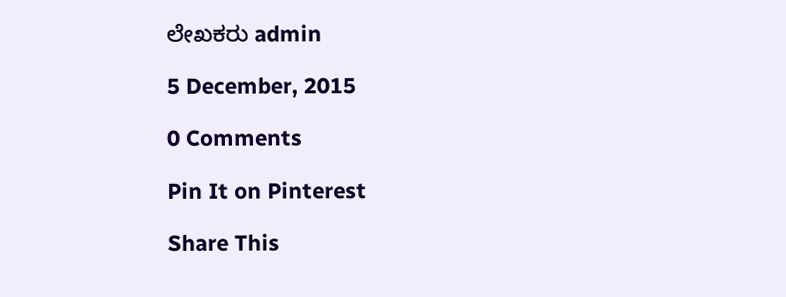ಲೇಖಕರು admin

5 December, 2015

0 Comments

Pin It on Pinterest

Share This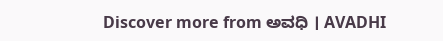Discover more from ಅವಧಿ । AVADHI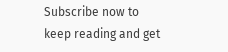Subscribe now to keep reading and get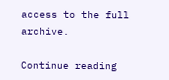access to the full archive.

Continue reading